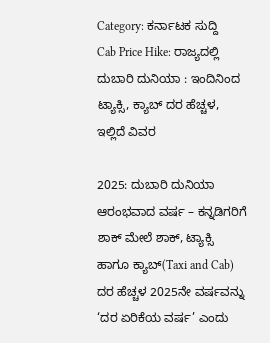Category: ಕರ್ನಾಟಕ ಸುದ್ದಿ
Cab Price Hike: ರಾಜ್ಯದಲ್ಲಿ ದುಬಾರಿ ದುನಿಯಾ : ಇಂದಿನಿಂದ ಟ್ಯಾಕ್ಸಿ, ಕ್ಯಾಬ್ ದರ ಹೆಚ್ಚಳ, ಇಲ್ಲಿದೆ ವಿವರ

2025: ದುಬಾರಿ ದುನಿಯಾ ಆರಂಭವಾದ ವರ್ಷ – ಕನ್ನಡಿಗರಿಗೆ ಶಾಕ್ ಮೇಲೆ ಶಾಕ್, ಟ್ಯಾಕ್ಸಿ ಹಾಗೂ ಕ್ಯಾಬ್(Taxi and Cab) ದರ ಹೆಚ್ಚಳ 2025ನೇ ವರ್ಷವನ್ನು ‘ದರ ಏರಿಕೆಯ ವರ್ಷ’ ಎಂದು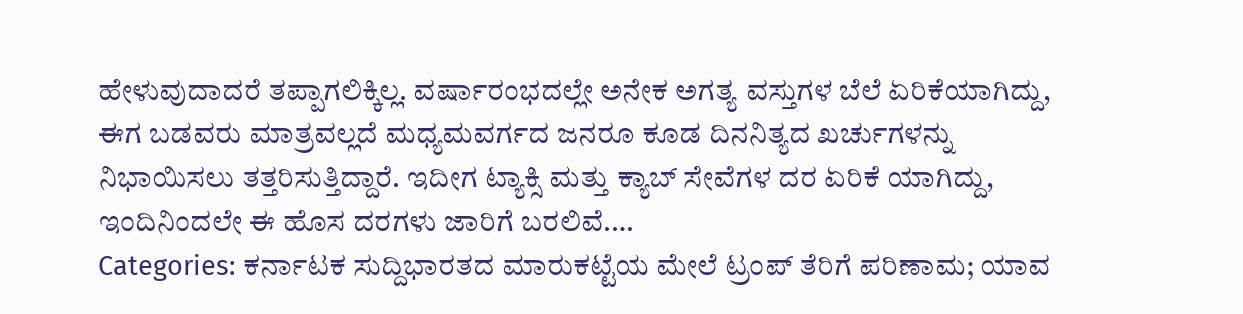ಹೇಳುವುದಾದರೆ ತಪ್ಪಾಗಲಿಕ್ಕಿಲ್ಲ. ವರ್ಷಾರಂಭದಲ್ಲೇ ಅನೇಕ ಅಗತ್ಯ ವಸ್ತುಗಳ ಬೆಲೆ ಏರಿಕೆಯಾಗಿದ್ದು, ಈಗ ಬಡವರು ಮಾತ್ರವಲ್ಲದೆ ಮಧ್ಯಮವರ್ಗದ ಜನರೂ ಕೂಡ ದಿನನಿತ್ಯದ ಖರ್ಚುಗಳನ್ನು ನಿಭಾಯಿಸಲು ತತ್ತರಿಸುತ್ತಿದ್ದಾರೆ. ಇದೀಗ ಟ್ಯಾಕ್ಸಿ ಮತ್ತು ಕ್ಯಾಬ್ ಸೇವೆಗಳ ದರ ಏರಿಕೆ ಯಾಗಿದ್ದು, ಇಂದಿನಿಂದಲೇ ಈ ಹೊಸ ದರಗಳು ಜಾರಿಗೆ ಬರಲಿವೆ.…
Categories: ಕರ್ನಾಟಕ ಸುದ್ದಿಭಾರತದ ಮಾರುಕಟ್ಟೆಯ ಮೇಲೆ ಟ್ರಂಪ್ ತೆರಿಗೆ ಪರಿಣಾಮ; ಯಾವ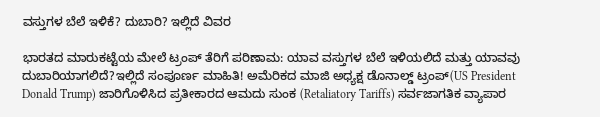ವಸ್ತುಗಳ ಬೆಲೆ ಇಳಿಕೆ? ದುಬಾರಿ? ಇಲ್ಲಿದೆ ವಿವರ

ಭಾರತದ ಮಾರುಕಟ್ಟೆಯ ಮೇಲೆ ಟ್ರಂಪ್ ತೆರಿಗೆ ಪರಿಣಾಮ: ಯಾವ ವಸ್ತುಗಳ ಬೆಲೆ ಇಳಿಯಲಿದೆ ಮತ್ತು ಯಾವವು ದುಬಾರಿಯಾಗಲಿದೆ?ಇಲ್ಲಿದೆ ಸಂಪೂರ್ಣ ಮಾಹಿತಿ! ಅಮೆರಿಕದ ಮಾಜಿ ಅಧ್ಯಕ್ಷ ಡೊನಾಲ್ಡ್ ಟ್ರಂಪ್(US President Donald Trump) ಜಾರಿಗೊಳಿಸಿದ ಪ್ರತೀಕಾರದ ಆಮದು ಸುಂಕ (Retaliatory Tariffs) ಸರ್ವಜಾಗತಿಕ ವ್ಯಾಪಾರ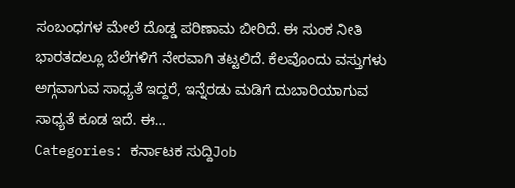ಸಂಬಂಧಗಳ ಮೇಲೆ ದೊಡ್ಡ ಪರಿಣಾಮ ಬೀರಿದೆ. ಈ ಸುಂಕ ನೀತಿ ಭಾರತದಲ್ಲೂ ಬೆಲೆಗಳಿಗೆ ನೇರವಾಗಿ ತಟ್ಟಲಿದೆ. ಕೆಲವೊಂದು ವಸ್ತುಗಳು ಅಗ್ಗವಾಗುವ ಸಾಧ್ಯತೆ ಇದ್ದರೆ, ಇನ್ನೆರಡು ಮಡಿಗೆ ದುಬಾರಿಯಾಗುವ ಸಾಧ್ಯತೆ ಕೂಡ ಇದೆ. ಈ…
Categories: ಕರ್ನಾಟಕ ಸುದ್ದಿJob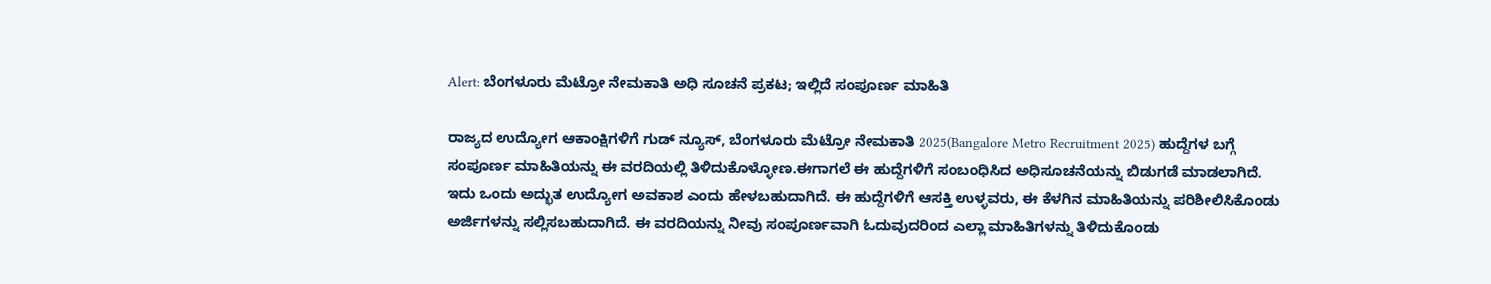Alert: ಬೆಂಗಳೂರು ಮೆಟ್ರೋ ನೇಮಕಾತಿ ಅಧಿ ಸೂಚನೆ ಪ್ರಕಟ; ಇಲ್ಲಿದೆ ಸಂಪೂರ್ಣ ಮಾಹಿತಿ

ರಾಜ್ಯದ ಉದ್ಯೋಗ ಆಕಾಂಕ್ಷಿಗಳಿಗೆ ಗುಡ್ ನ್ಯೂಸ್, ಬೆಂಗಳೂರು ಮೆಟ್ರೋ ನೇಮಕಾತಿ 2025(Bangalore Metro Recruitment 2025) ಹುದ್ದೆಗಳ ಬಗ್ಗೆ ಸಂಪೂರ್ಣ ಮಾಹಿತಿಯನ್ನು ಈ ವರದಿಯಲ್ಲಿ ತಿಳಿದುಕೊಳ್ಳೋಣ.ಈಗಾಗಲೆ ಈ ಹುದ್ದೆಗಳಿಗೆ ಸಂಬಂಧಿಸಿದ ಅಧಿಸೂಚನೆಯನ್ನು ಬಿಡುಗಡೆ ಮಾಡಲಾಗಿದೆ. ಇದು ಒಂದು ಅದ್ಭುತ ಉದ್ಯೋಗ ಅವಕಾಶ ಎಂದು ಹೇಳಬಹುದಾಗಿದೆ. ಈ ಹುದ್ದೆಗಳಿಗೆ ಆಸಕ್ತಿ ಉಳ್ಳವರು, ಈ ಕೆಳಗಿನ ಮಾಹಿತಿಯನ್ನು ಪರಿಶೀಲಿಸಿಕೊಂಡು ಅರ್ಜಿಗಳನ್ನು ಸಲ್ಲಿಸಬಹುದಾಗಿದೆ. ಈ ವರದಿಯನ್ನು ನೀವು ಸಂಪೂರ್ಣವಾಗಿ ಓದುವುದರಿಂದ ಎಲ್ಲಾ ಮಾಹಿತಿಗಳನ್ನು ತಿಳಿದುಕೊಂಡು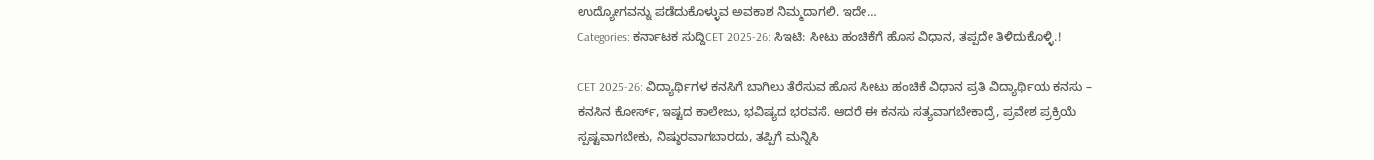ಉದ್ಯೋಗವನ್ನು ಪಡೆದುಕೊಳ್ಳುವ ಅವಕಾಶ ನಿಮ್ಮದಾಗಲಿ. ಇದೇ…
Categories: ಕರ್ನಾಟಕ ಸುದ್ದಿCET 2025-26: ಸಿಇಟಿ: ಸೀಟು ಹಂಚಿಕೆಗೆ ಹೊಸ ವಿಧಾನ, ತಪ್ಪದೇ ತಿಳಿದುಕೊಳ್ಳಿ.!

CET 2025-26: ವಿದ್ಯಾರ್ಥಿಗಳ ಕನಸಿಗೆ ಬಾಗಿಲು ತೆರೆಸುವ ಹೊಸ ಸೀಟು ಹಂಚಿಕೆ ವಿಧಾನ ಪ್ರತಿ ವಿದ್ಯಾರ್ಥಿಯ ಕನಸು – ಕನಸಿನ ಕೋರ್ಸ್, ಇಷ್ಟದ ಕಾಲೇಜು, ಭವಿಷ್ಯದ ಭರವಸೆ. ಆದರೆ ಈ ಕನಸು ಸತ್ಯವಾಗಬೇಕಾದ್ರೆ, ಪ್ರವೇಶ ಪ್ರಕ್ರಿಯೆ ಸ್ಪಷ್ಟವಾಗಬೇಕು, ನಿಷ್ಠುರವಾಗಬಾರದು, ತಪ್ಪಿಗೆ ಮನ್ನಿಸಿ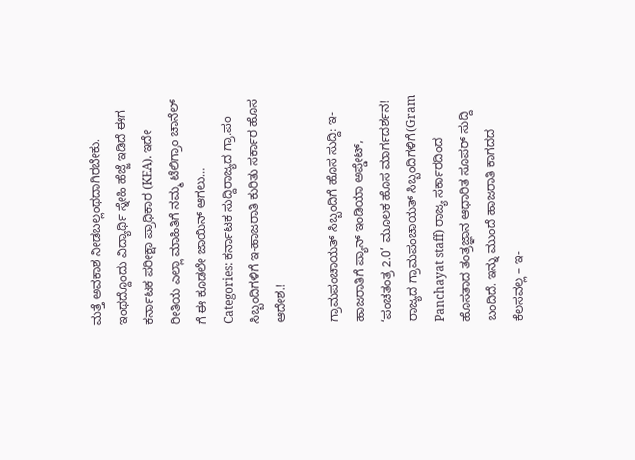ಮತ್ತೆ ಅವಕಾಶ ನೀಡಬಲ್ಲಂಥದಾಗಿರಬೇಕು. ಇಂಥದ್ದೊಂದು ವಿದ್ಯಾರ್ಥಿ ಸ್ನೇಹಿ ಹೆಜ್ಜೆ ಇಡಿದೆ ಈಗ ಕರ್ನಾಟಕ ಪರೀಕ್ಷಾ ಪ್ರಾಧಿಕಾರ (KEA). ಇದೇ ರೀತಿಯ ಎಲ್ಲಾ ಮಾಹಿತಿಗೆ ನಮ್ಮ ಟೆಲಿಗ್ರಾಂ ಚಾನೆಲ್ ಗೆ ಈ ಕೂಡಲೇ ಜಾಯಿನ್ ಆಗಲು…
Categories: ಕರ್ನಾಟಕ ಸುದ್ದಿರಾಜ್ಯದ ಗ್ರಾ.ಪಂ ಸಿಬ್ಬಂದಿಗಳಿಗೆ ಇ-ಹಾಜರಾತಿ ಕುರಿತು ಸರ್ಕಾರ ಹೊಸ ಆದೇಶ.!

ಗ್ರಾಮಪಂಚಾಯತ್ ಸಿಬ್ಬಂದಿಗೆ ಹೊಸ ಸುದ್ದಿ: ಇ-ಹಾಜರಾತಿಗೆ ಪ್ಯಾನ್ ಇಂಡಿಯಾ ಅಪ್ಡೇಟ್, ‘ಪಂಚತಂತ್ರ 2.0’ ಮೂಲಕ ಹೊಸ ಮಾರ್ಗದರ್ಶನ! ರಾಜ್ಯದ ಗ್ರಾಮಪಂಚಾಯತ್ ಸಿಬ್ಬಂದಿಗಳಿಗೆ(Gram Panchayat staff) ರಾಜ್ಯ ಸರ್ಕಾರದಿಂದ ಹೊಸತಾದ ತಂತ್ರಜ್ಞಾನ ಆಧಾರಿತ ಸೂಪರ್ ಸುದ್ದಿ ಬಂದಿದೆ. ಇನ್ನು ಮುಂದೆ ಹಾಜರಾತಿ ಕಾಗದದ ಕೆಲಸವಲ್ಲ – ಇ-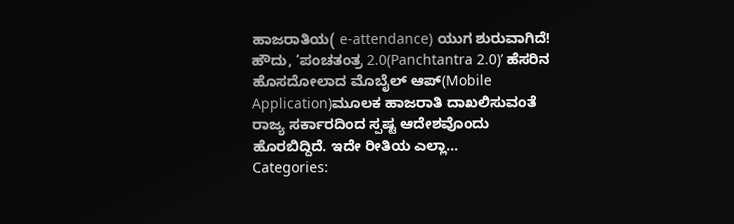ಹಾಜರಾತಿಯ( e-attendance) ಯುಗ ಶುರುವಾಗಿದೆ! ಹೌದು, ‘ಪಂಚತಂತ್ರ 2.0(Panchtantra 2.0)’ ಹೆಸರಿನ ಹೊಸದೋಲಾದ ಮೊಬೈಲ್ ಆಪ್(Mobile Application)ಮೂಲಕ ಹಾಜರಾತಿ ದಾಖಲಿಸುವಂತೆ ರಾಜ್ಯ ಸರ್ಕಾರದಿಂದ ಸ್ಪಷ್ಟ ಆದೇಶವೊಂದು ಹೊರಬಿದ್ದಿದೆ. ಇದೇ ರೀತಿಯ ಎಲ್ಲಾ…
Categories: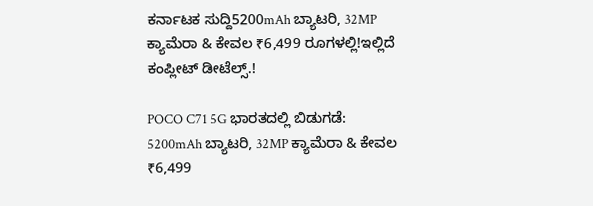ಕರ್ನಾಟಕ ಸುದ್ದಿ5200mAh ಬ್ಯಾಟರಿ, 32MP ಕ್ಯಾಮೆರಾ & ಕೇವಲ ₹6,499 ರೂಗಳಲ್ಲಿ!ಇಲ್ಲಿದೆ ಕಂಪ್ಲೀಟ್ ಡೀಟೆಲ್ಸ್.!

POCO C71 5G ಭಾರತದಲ್ಲಿ ಬಿಡುಗಡೆ: 5200mAh ಬ್ಯಾಟರಿ, 32MP ಕ್ಯಾಮೆರಾ & ಕೇವಲ ₹6,499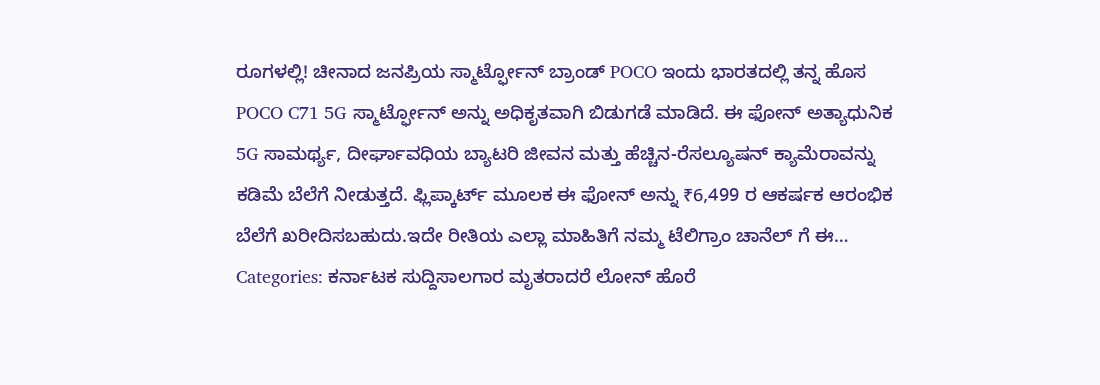ರೂಗಳಲ್ಲಿ! ಚೀನಾದ ಜನಪ್ರಿಯ ಸ್ಮಾರ್ಟ್ಫೋನ್ ಬ್ರಾಂಡ್ POCO ಇಂದು ಭಾರತದಲ್ಲಿ ತನ್ನ ಹೊಸ POCO C71 5G ಸ್ಮಾರ್ಟ್ಫೋನ್ ಅನ್ನು ಅಧಿಕೃತವಾಗಿ ಬಿಡುಗಡೆ ಮಾಡಿದೆ. ಈ ಫೋನ್ ಅತ್ಯಾಧುನಿಕ 5G ಸಾಮರ್ಥ್ಯ, ದೀರ್ಘಾವಧಿಯ ಬ್ಯಾಟರಿ ಜೀವನ ಮತ್ತು ಹೆಚ್ಚಿನ-ರೆಸಲ್ಯೂಷನ್ ಕ್ಯಾಮೆರಾವನ್ನು ಕಡಿಮೆ ಬೆಲೆಗೆ ನೀಡುತ್ತದೆ. ಫ್ಲಿಪ್ಕಾರ್ಟ್ ಮೂಲಕ ಈ ಫೋನ್ ಅನ್ನು ₹6,499 ರ ಆಕರ್ಷಕ ಆರಂಭಿಕ ಬೆಲೆಗೆ ಖರೀದಿಸಬಹುದು.ಇದೇ ರೀತಿಯ ಎಲ್ಲಾ ಮಾಹಿತಿಗೆ ನಮ್ಮ ಟೆಲಿಗ್ರಾಂ ಚಾನೆಲ್ ಗೆ ಈ…
Categories: ಕರ್ನಾಟಕ ಸುದ್ದಿಸಾಲಗಾರ ಮೃತರಾದರೆ ಲೋನ್ ಹೊರೆ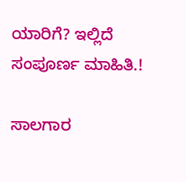ಯಾರಿಗೆ? ಇಲ್ಲಿದೆ ಸಂಪೂರ್ಣ ಮಾಹಿತಿ.!

ಸಾಲಗಾರ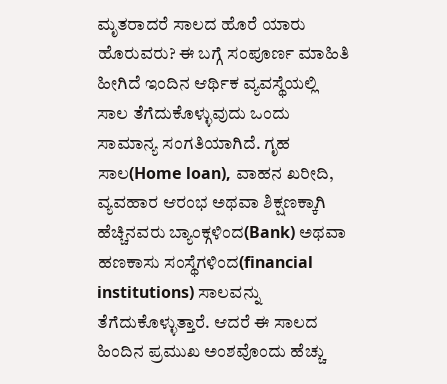ಮೃತರಾದರೆ ಸಾಲದ ಹೊರೆ ಯಾರು ಹೊರುವರು? ಈ ಬಗ್ಗೆ ಸಂಪೂರ್ಣ ಮಾಹಿತಿ ಹೀಗಿದೆ ಇಂದಿನ ಆರ್ಥಿಕ ವ್ಯವಸ್ಥೆಯಲ್ಲಿ ಸಾಲ ತೆಗೆದುಕೊಳ್ಳುವುದು ಒಂದು ಸಾಮಾನ್ಯ ಸಂಗತಿಯಾಗಿದೆ. ಗೃಹ ಸಾಲ(Home loan), ವಾಹನ ಖರೀದಿ, ವ್ಯವಹಾರ ಆರಂಭ ಅಥವಾ ಶಿಕ್ಷಣಕ್ಕಾಗಿ ಹೆಚ್ಚಿನವರು ಬ್ಯಾಂಕ್ಗಳಿಂದ(Bank) ಅಥವಾ ಹಣಕಾಸು ಸಂಸ್ಥೆಗಳಿಂದ(financial institutions) ಸಾಲವನ್ನು ತೆಗೆದುಕೊಳ್ಳುತ್ತಾರೆ. ಆದರೆ ಈ ಸಾಲದ ಹಿಂದಿನ ಪ್ರಮುಖ ಅಂಶವೊಂದು ಹೆಚ್ಚು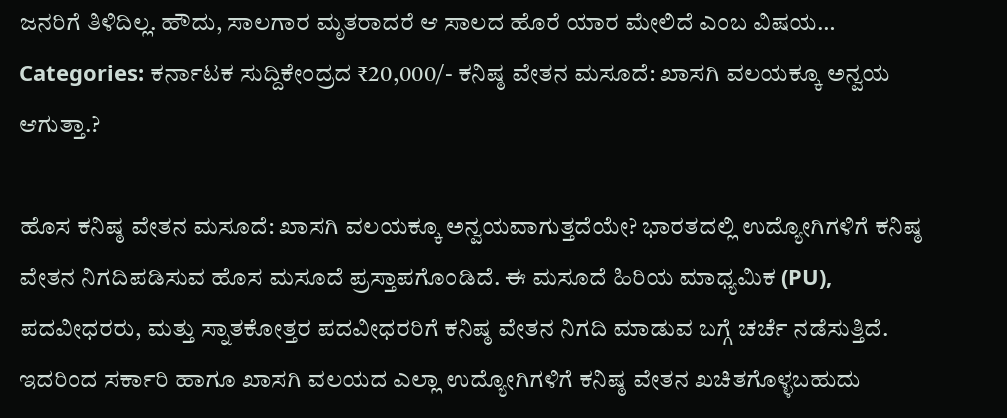ಜನರಿಗೆ ತಿಳಿದಿಲ್ಲ. ಹೌದು, ಸಾಲಗಾರ ಮೃತರಾದರೆ ಆ ಸಾಲದ ಹೊರೆ ಯಾರ ಮೇಲಿದೆ ಎಂಬ ವಿಷಯ…
Categories: ಕರ್ನಾಟಕ ಸುದ್ದಿಕೇಂದ್ರದ ₹20,000/- ಕನಿಷ್ಠ ವೇತನ ಮಸೂದೆ: ಖಾಸಗಿ ವಲಯಕ್ಕೂ ಅನ್ವಯ ಆಗುತ್ತಾ.?

ಹೊಸ ಕನಿಷ್ಠ ವೇತನ ಮಸೂದೆ: ಖಾಸಗಿ ವಲಯಕ್ಕೂ ಅನ್ವಯವಾಗುತ್ತದೆಯೇ? ಭಾರತದಲ್ಲಿ ಉದ್ಯೋಗಿಗಳಿಗೆ ಕನಿಷ್ಠ ವೇತನ ನಿಗದಿಪಡಿಸುವ ಹೊಸ ಮಸೂದೆ ಪ್ರಸ್ತಾಪಗೊಂಡಿದೆ. ಈ ಮಸೂದೆ ಹಿರಿಯ ಮಾಧ್ಯಮಿಕ (PU), ಪದವೀಧರರು, ಮತ್ತು ಸ್ನಾತಕೋತ್ತರ ಪದವೀಧರರಿಗೆ ಕನಿಷ್ಠ ವೇತನ ನಿಗದಿ ಮಾಡುವ ಬಗ್ಗೆ ಚರ್ಚೆ ನಡೆಸುತ್ತಿದೆ. ಇದರಿಂದ ಸರ್ಕಾರಿ ಹಾಗೂ ಖಾಸಗಿ ವಲಯದ ಎಲ್ಲಾ ಉದ್ಯೋಗಿಗಳಿಗೆ ಕನಿಷ್ಠ ವೇತನ ಖಚಿತಗೊಳ್ಳಬಹುದು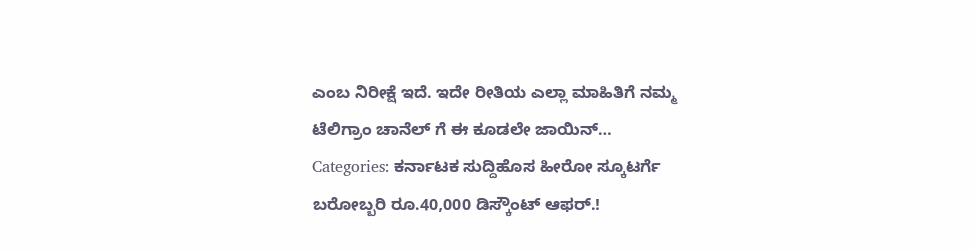ಎಂಬ ನಿರೀಕ್ಷೆ ಇದೆ. ಇದೇ ರೀತಿಯ ಎಲ್ಲಾ ಮಾಹಿತಿಗೆ ನಮ್ಮ ಟೆಲಿಗ್ರಾಂ ಚಾನೆಲ್ ಗೆ ಈ ಕೂಡಲೇ ಜಾಯಿನ್…
Categories: ಕರ್ನಾಟಕ ಸುದ್ದಿಹೊಸ ಹೀರೋ ಸ್ಕೂಟರ್ಗೆ ಬರೋಬ್ಬರಿ ರೂ.40,000 ಡಿಸ್ಕೌಂಟ್ ಆಫರ್.!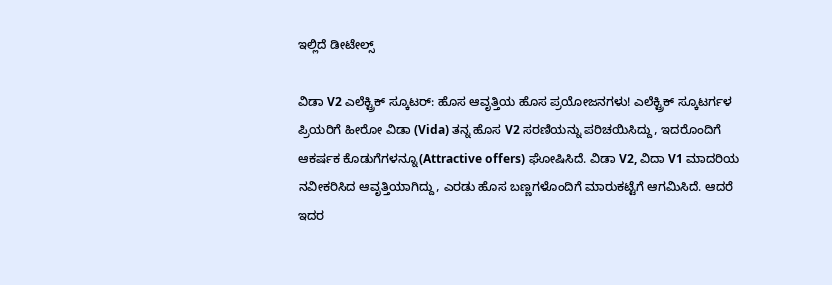ಇಲ್ಲಿದೆ ಡೀಟೇಲ್ಸ್

ವಿಡಾ V2 ಎಲೆಕ್ಟ್ರಿಕ್ ಸ್ಕೂಟರ್: ಹೊಸ ಆವೃತ್ತಿಯ ಹೊಸ ಪ್ರಯೋಜನಗಳು! ಎಲೆಕ್ಟ್ರಿಕ್ ಸ್ಕೂಟರ್ಗಳ ಪ್ರಿಯರಿಗೆ ಹೀರೋ ವಿಡಾ (Vida) ತನ್ನ ಹೊಸ V2 ಸರಣಿಯನ್ನು ಪರಿಚಯಿಸಿದ್ದು, ಇದರೊಂದಿಗೆ ಆಕರ್ಷಕ ಕೊಡುಗೆಗಳನ್ನೂ(Attractive offers) ಘೋಷಿಸಿದೆ. ವಿಡಾ V2, ವಿದಾ V1 ಮಾದರಿಯ ನವೀಕರಿಸಿದ ಆವೃತ್ತಿಯಾಗಿದ್ದು, ಎರಡು ಹೊಸ ಬಣ್ಣಗಳೊಂದಿಗೆ ಮಾರುಕಟ್ಟೆಗೆ ಆಗಮಿಸಿದೆ. ಆದರೆ ಇದರ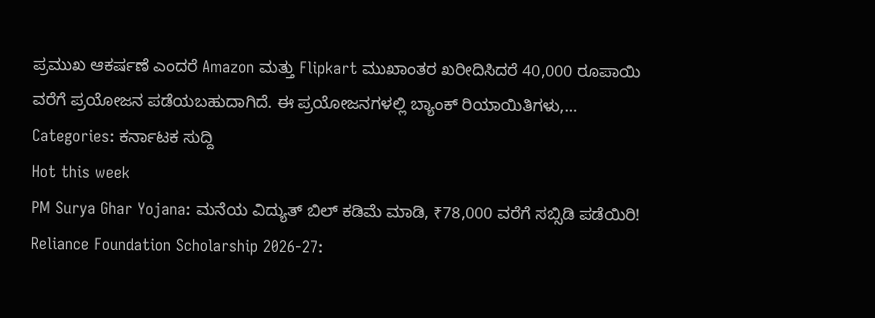ಪ್ರಮುಖ ಆಕರ್ಷಣೆ ಎಂದರೆ Amazon ಮತ್ತು Flipkart ಮುಖಾಂತರ ಖರೀದಿಸಿದರೆ 40,000 ರೂಪಾಯಿ ವರೆಗೆ ಪ್ರಯೋಜನ ಪಡೆಯಬಹುದಾಗಿದೆ. ಈ ಪ್ರಯೋಜನಗಳಲ್ಲಿ ಬ್ಯಾಂಕ್ ರಿಯಾಯಿತಿಗಳು,…
Categories: ಕರ್ನಾಟಕ ಸುದ್ದಿ
Hot this week
PM Surya Ghar Yojana: ಮನೆಯ ವಿದ್ಯುತ್ ಬಿಲ್ ಕಡಿಮೆ ಮಾಡಿ, ₹78,000 ವರೆಗೆ ಸಬ್ಸಿಡಿ ಪಡೆಯಿರಿ!
Reliance Foundation Scholarship 2026-27: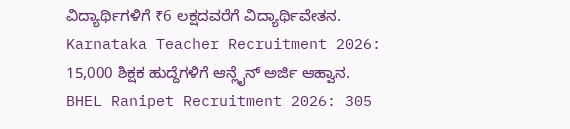ವಿದ್ಯಾರ್ಥಿಗಳಿಗೆ ₹6 ಲಕ್ಷದವರೆಗೆ ವಿದ್ಯಾರ್ಥಿವೇತನ.
Karnataka Teacher Recruitment 2026: 15,000 ಶಿಕ್ಷಕ ಹುದ್ದೆಗಳಿಗೆ ಆನ್ಲೈನ್ ಅರ್ಜಿ ಆಹ್ವಾನ.
BHEL Ranipet Recruitment 2026: 305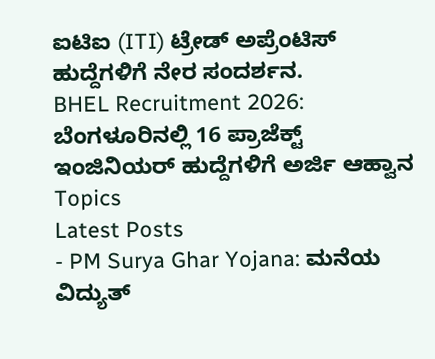ಐಟಿಐ (ITI) ಟ್ರೇಡ್ ಅಪ್ರೆಂಟಿಸ್ ಹುದ್ದೆಗಳಿಗೆ ನೇರ ಸಂದರ್ಶನ.
BHEL Recruitment 2026: ಬೆಂಗಳೂರಿನಲ್ಲಿ 16 ಪ್ರಾಜೆಕ್ಟ್ ಇಂಜಿನಿಯರ್ ಹುದ್ದೆಗಳಿಗೆ ಅರ್ಜಿ ಆಹ್ವಾನ
Topics
Latest Posts
- PM Surya Ghar Yojana: ಮನೆಯ ವಿದ್ಯುತ್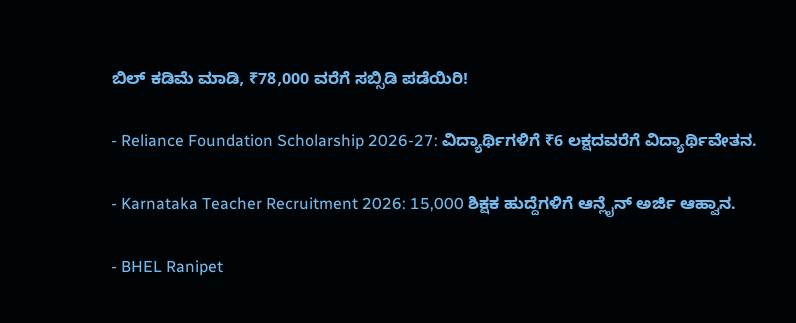ಬಿಲ್ ಕಡಿಮೆ ಮಾಡಿ, ₹78,000 ವರೆಗೆ ಸಬ್ಸಿಡಿ ಪಡೆಯಿರಿ!

- Reliance Foundation Scholarship 2026-27: ವಿದ್ಯಾರ್ಥಿಗಳಿಗೆ ₹6 ಲಕ್ಷದವರೆಗೆ ವಿದ್ಯಾರ್ಥಿವೇತನ.

- Karnataka Teacher Recruitment 2026: 15,000 ಶಿಕ್ಷಕ ಹುದ್ದೆಗಳಿಗೆ ಆನ್ಲೈನ್ ಅರ್ಜಿ ಆಹ್ವಾನ.

- BHEL Ranipet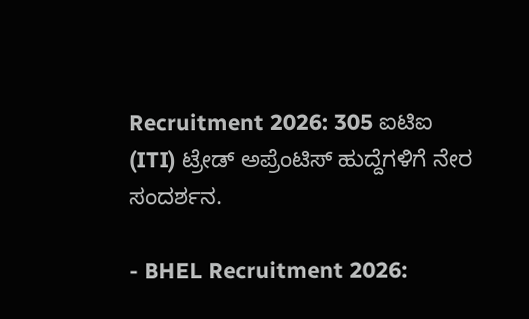Recruitment 2026: 305 ಐಟಿಐ (ITI) ಟ್ರೇಡ್ ಅಪ್ರೆಂಟಿಸ್ ಹುದ್ದೆಗಳಿಗೆ ನೇರ ಸಂದರ್ಶನ.

- BHEL Recruitment 2026: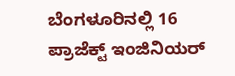ಬೆಂಗಳೂರಿನಲ್ಲಿ 16 ಪ್ರಾಜೆಕ್ಟ್ ಇಂಜಿನಿಯರ್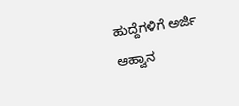ಹುದ್ದೆಗಳಿಗೆ ಅರ್ಜಿ ಆಹ್ವಾನ